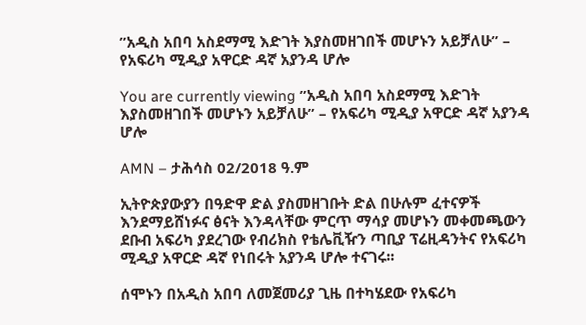”አዲስ አበባ አስደማሚ እድገት እያስመዘገበች መሆኑን አይቻለሁ” – የአፍሪካ ሚዲያ አዋርድ ዳኛ አያንዳ ሆሎ

You are currently viewing ”አዲስ አበባ አስደማሚ እድገት እያስመዘገበች መሆኑን አይቻለሁ” – የአፍሪካ ሚዲያ አዋርድ ዳኛ አያንዳ ሆሎ

AMN – ታሕሳስ 02/2018 ዓ.ም

ኢትዮጵያውያን በዓድዋ ድል ያስመዘገቡት ድል በሁሉም ፈተናዎች እንደማይሸነፉና ፅናት እንዳላቸው ምርጥ ማሳያ መሆኑን መቀመጫውን ደቡብ አፍሪካ ያደረገው የብሪክስ የቴሌቪዥን ጣቢያ ፕሬዚዳንትና የአፍሪካ ሚዲያ አዋርድ ዳኛ የነበሩት አያንዳ ሆሎ ተናገሩ፡፡

ሰሞኑን በአዲስ አበባ ለመጀመሪያ ጊዜ በተካሄደው የአፍሪካ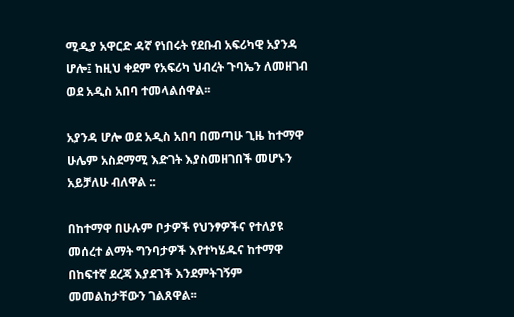ሚዲያ አዋርድ ዳኛ የነበሩት የደቡብ አፍሪካዊ አያንዳ ሆሎ፤ ከዚህ ቀደም የአፍሪካ ህብረት ጉባኤን ለመዘገብ ወደ አዲስ አበባ ተመላልሰዋል፡፡

አያንዳ ሆሎ ወደ አዲስ አበባ በመጣሁ ጊዜ ከተማዋ ሁሌም አስደማሚ እድገት እያስመዘገበች መሆኑን አይቻለሁ ብለዋል ::

በከተማዋ በሁሉም ቦታዎች የህንፃዎችና የተለያዩ መሰረተ ልማት ግንባታዎች እየተካሄዱና ከተማዋ በከፍተኛ ደረጃ እያደገች እንደምትገኝም መመልከታቸውን ገልጸዋል፡፡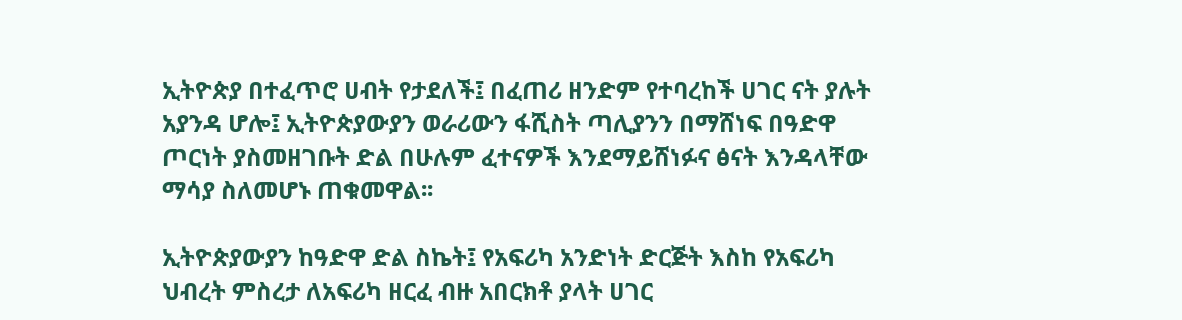ኢትዮጵያ በተፈጥሮ ሀብት የታደለች፤ በፈጠሪ ዘንድም የተባረከች ሀገር ናት ያሉት አያንዳ ሆሎ፤ ኢትዮጵያውያን ወራሪውን ፋሺስት ጣሊያንን በማሸነፍ በዓድዋ ጦርነት ያስመዘገቡት ድል በሁሉም ፈተናዎች እንደማይሸነፉና ፅናት እንዳላቸው ማሳያ ስለመሆኑ ጠቁመዋል፡፡

ኢትዮጵያውያን ከዓድዋ ድል ስኬት፤ የአፍሪካ አንድነት ድርጅት እስከ የአፍሪካ ህብረት ምስረታ ለአፍሪካ ዘርፈ ብዙ አበርክቶ ያላት ሀገር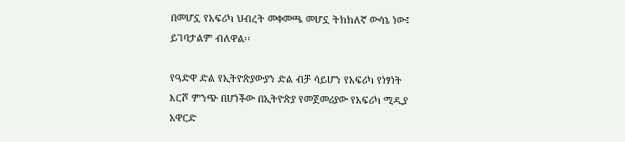በመሆኗ የአፍሪካ ህብረት መቀመጫ መሆኗ ትክክለኛ ውሳኔ ነው፤ ይገባታልም ብለዋል፡፡

የዓድዋ ድል የኢትዮጵያውያን ድል ብቻ ሳይሆን የአፍሪካ የነፃነት እርሾ ምንጭ በሆነችው በኢትዮጵያ የመጀመሪያው የአፍሪካ ሚዲያ አዋርድ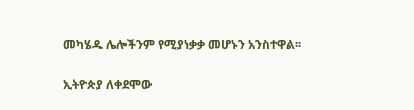መካሄዱ ሌሎችንም የሚያነቃቃ መሆኑን አንስተዋል፡፡

ኢትዮጵያ ለቀደሞው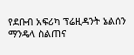የደቡብ አፍሪካ ፕሬዚዳንት ኔልሰን ማንዴላ ስልጠና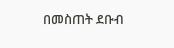በመስጠት ደቡብ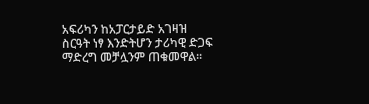አፍሪካን ከአፓርታይድ አገዛዝ ስርዓት ነፃ እንድትሆን ታሪካዊ ድጋፍ ማድረግ መቻሏንም ጠቁመዋል፡፡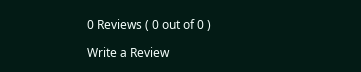0 Reviews ( 0 out of 0 )

Write a Review